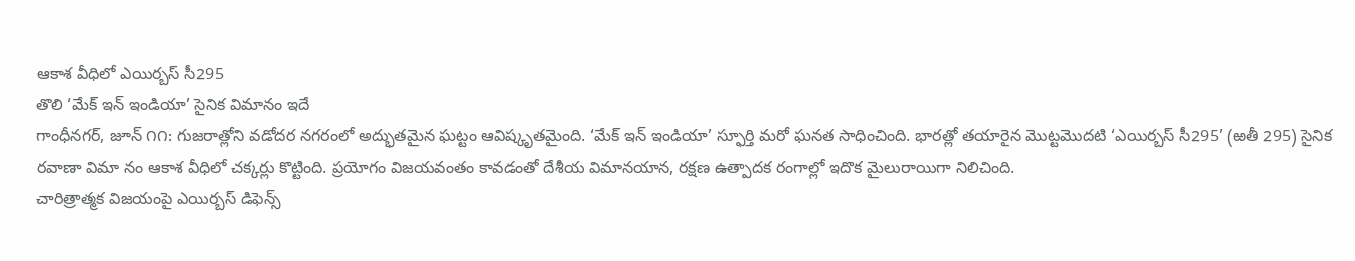ఆకాశ వీధిలో ఎయిర్బస్ సీ295
తొలి ‘మేక్ ఇన్ ఇండియా’ సైనిక విమానం ఇదే
గాంధీనగర్, జూన్ ౧౧: గుజరాత్లోని వడోదర నగరంలో అద్భుతమైన ఘట్టం ఆవిష్కృతమైంది. ‘మేక్ ఇన్ ఇండియా’ స్ఫూర్తి మరో ఘనత సాధించింది. భారత్లో తయారైన మొట్టమొదటి ‘ఎయిర్బస్ సీ295’ (ఱతీ 295) సైనిక రవాణా విమా నం ఆకాశ వీధిలో చక్కర్లు కొట్టింది. ప్రయోగం విజయవంతం కావడంతో దేశీయ విమానయాన, రక్షణ ఉత్పాదక రంగాల్లో ఇదొక మైలురాయిగా నిలిచింది.
చారిత్రాత్మక విజయంపై ఎయిర్బస్ డిఫెన్స్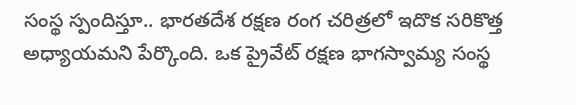సంస్థ స్పందిస్తూ.. భారతదేశ రక్షణ రంగ చరిత్రలో ఇదొక సరికొత్త అధ్యాయమని పేర్కొంది. ఒక ప్రైవేట్ రక్షణ భాగస్వామ్య సంస్థ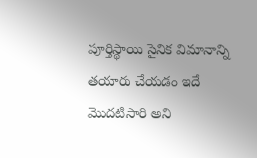పూర్తిస్థాయి సైనిక విమానాన్ని తయారు చేయడం ఇదే మొదటిసారి అని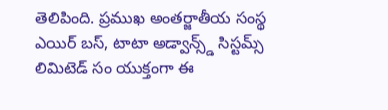తెలిపింది. ప్రముఖ అంతర్జాతీయ సంస్థ ఎయిర్ బస్, టాటా అడ్వాన్స్డ్ సిస్టమ్స్ లిమిటెడ్ సం యుక్తంగా ఈ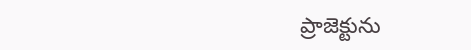ప్రాజెక్టును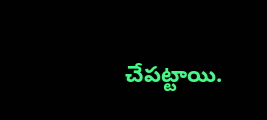చేపట్టాయి.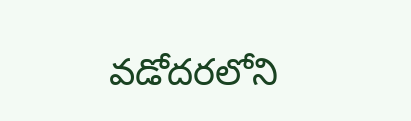వడోదరలోని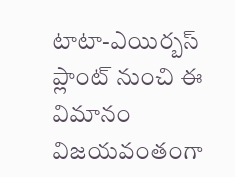టాటా-ఎయిర్బస్ ప్లాంట్ నుంచి ఈ విమానం విజయవంతంగా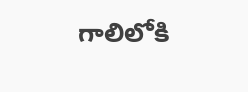గాలిలోకి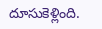దూసుకెళ్లింది.